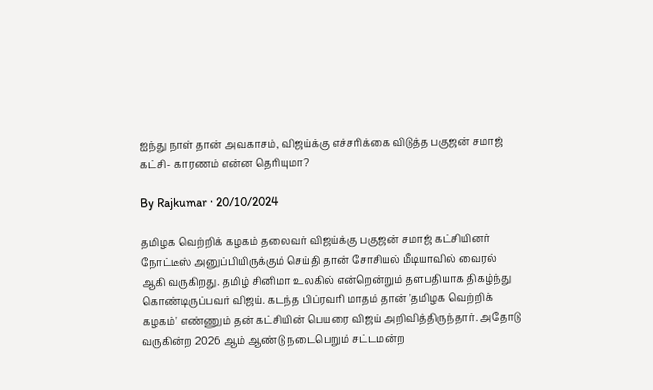ஐந்து நாள் தான் அவகாசம், விஜய்க்கு எச்சரிக்கை விடுத்த பகுஜன் சமாஜ் கட்சி- காரணம் என்ன தெரியுமா?

By Rajkumar · 20/10/2024

தமிழக வெற்றிக் கழகம் தலைவர் விஜய்க்கு பகுஜன் சமாஜ் கட்சியினர் நோட்டீஸ் அனுப்பியிருக்கும் செய்தி தான் சோசியல் மீடியாவில் வைரல் ஆகி வருகிறது. தமிழ் சினிமா உலகில் என்றென்றும் தளபதியாக திகழ்ந்து கொண்டிருப்பவர் விஜய். கடந்த பிப்ரவரி மாதம் தான் 'தமிழக வெற்றிக் கழகம்' எண்ணும் தன் கட்சியின் பெயரை விஜய் அறிவித்திருந்தார். அதோடு வருகின்ற 2026 ஆம் ஆண்டு நடைபெறும் சட்டமன்ற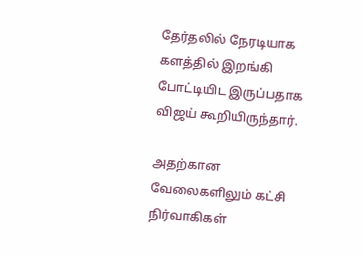தேர்தலில் நேரடியாக களத்தில் இறங்கி போட்டியிட இருப்பதாக விஜய் கூறியிருந்தார்.

அதற்கான வேலைகளிலும் கட்சி நிர்வாகிகள்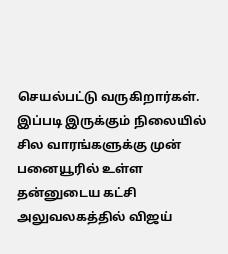செயல்பட்டு வருகிறார்கள். இப்படி இருக்கும் நிலையில் சில வாரங்களுக்கு முன் பனையூரில் உள்ள தன்னுடைய கட்சி அலுவலகத்தில் விஜய்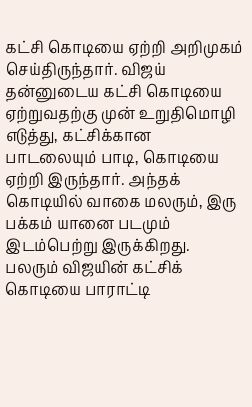கட்சி கொடியை ஏற்றி அறிமுகம் செய்திருந்தார். விஜய் தன்னுடைய கட்சி கொடியை ஏற்றுவதற்கு முன் உறுதிமொழி எடுத்து, கட்சிக்கான பாடலையும் பாடி, கொடியை ஏற்றி இருந்தார். அந்தக் கொடியில் வாகை மலரும், இரு பக்கம் யானை படமும் இடம்பெற்று இருக்கிறது. பலரும் விஜயின் கட்சிக் கொடியை பாராட்டி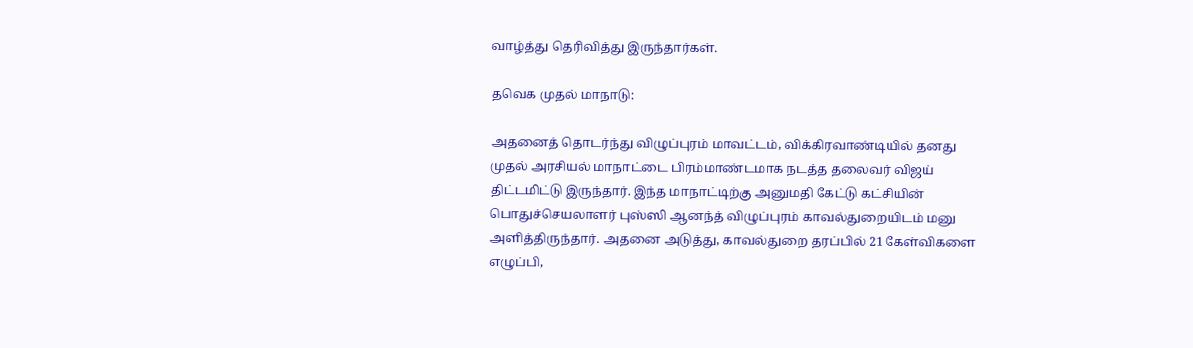வாழ்த்து தெரிவித்து இருந்தார்கள்.

தவெக முதல் மாநாடு:

அதனைத் தொடர்ந்து விழுப்புரம் மாவட்டம், விக்கிரவாண்டியில் தனது முதல் அரசியல் மாநாட்டை பிரம்மாண்டமாக நடத்த தலைவர் விஜய் திட்டமிட்டு இருந்தார். இந்த மாநாட்டிற்கு அனுமதி கேட்டு கட்சியின் பொதுச்செயலாளர் புஸ்ஸி ஆனந்த் விழுப்புரம் காவல்துறையிடம் மனு அளித்திருந்தார். அதனை அடுத்து, காவல்துறை தரப்பில் 21 கேள்விகளை எழுப்பி,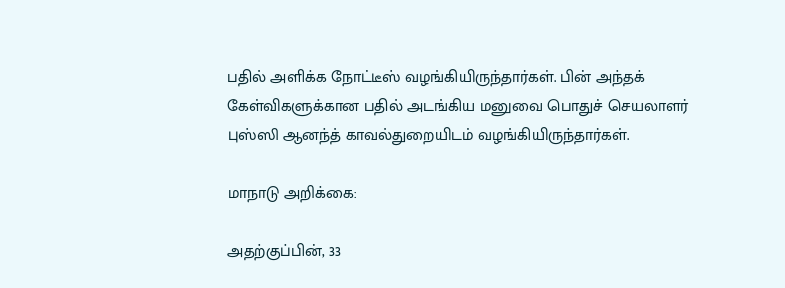பதில் அளிக்க நோட்டீஸ் வழங்கியிருந்தார்கள். பின் அந்தக் கேள்விகளுக்கான பதில் அடங்கிய மனுவை பொதுச் செயலாளர் புஸ்ஸி ஆனந்த் காவல்துறையிடம் வழங்கியிருந்தார்கள்.

மாநாடு அறிக்கை:

அதற்குப்பின், 33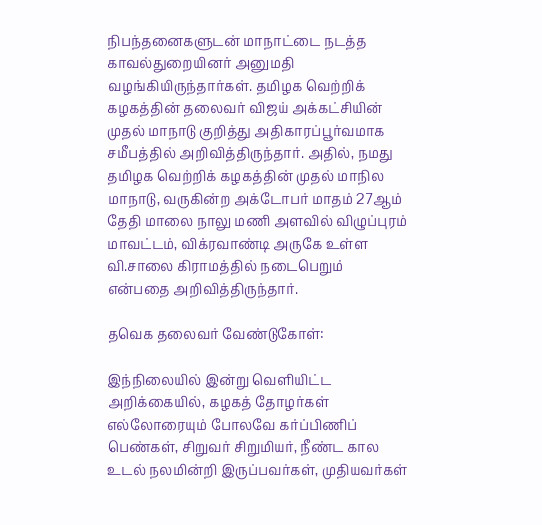நிபந்தனைகளுடன் மாநாட்டை நடத்த காவல்துறையினர் அனுமதி வழங்கியிருந்தார்கள். தமிழக வெற்றிக் கழகத்தின் தலைவர் விஜய் அக்கட்சியின் முதல் மாநாடு குறித்து அதிகாரப்பூர்வமாக சமீபத்தில் அறிவித்திருந்தார். அதில், நமது தமிழக வெற்றிக் கழகத்தின் முதல் மாநில மாநாடு, வருகின்ற அக்டோபர் மாதம் 27ஆம் தேதி மாலை நாலு மணி அளவில் விழுப்புரம் மாவட்டம், விக்ரவாண்டி அருகே உள்ள வி.சாலை கிராமத்தில் நடைபெறும் என்பதை அறிவித்திருந்தார்.

தவெக தலைவர் வேண்டுகோள்:

இந்நிலையில் இன்று வெளியிட்ட அறிக்கையில், கழகத் தோழர்கள் எல்லோரையும் போலவே கர்ப்பிணிப் பெண்கள், சிறுவர் சிறுமியர், நீண்ட கால உடல் நலமின்றி இருப்பவர்கள், முதியவர்கள்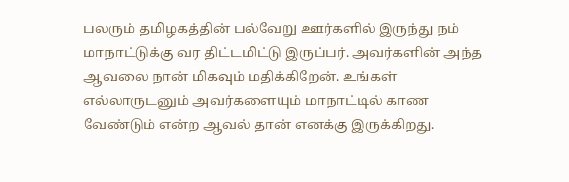பலரும் தமிழகத்தின் பல்வேறு ஊர்களில் இருந்து நம் மாநாட்டுக்கு வர திட்டமிட்டு இருப்பர். அவர்களின் அந்த ஆவலை நான் மிகவும் மதிக்கிறேன். உங்கள் எல்லாருடனும் அவர்களையும் மாநாட்டில் காண வேண்டும் என்ற ஆவல் தான் எனக்கு இருக்கிறது.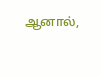ஆனால்,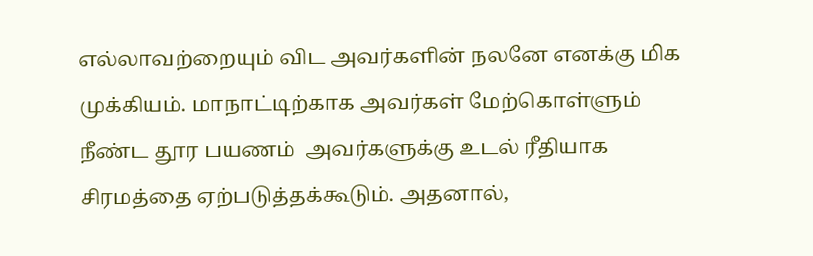எல்லாவற்றையும் விட அவர்களின் நலனே எனக்கு மிக முக்கியம். மாநாட்டிற்காக அவர்கள் மேற்கொள்ளும் நீண்ட தூர பயணம் ‌ அவர்களுக்கு உடல் ரீதியாக சிரமத்தை ஏற்படுத்தக்கூடும். அதனால்,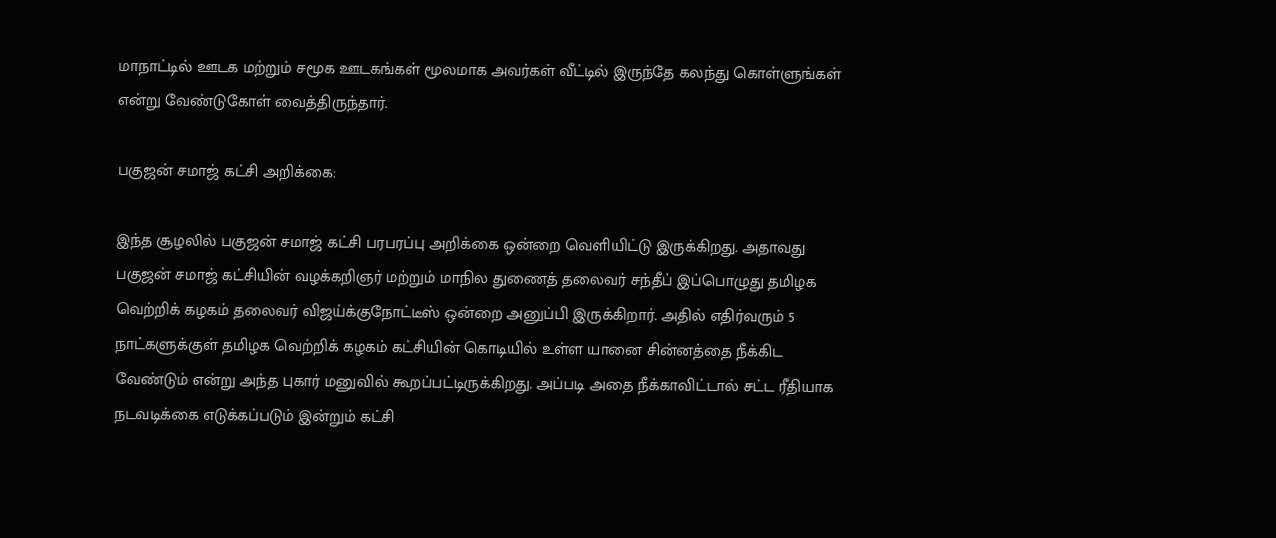மாநாட்டில் ஊடக மற்றும் சமூக ஊடகங்கள் மூலமாக அவர்கள் வீட்டில் இருந்தே கலந்து கொள்ளுங்கள் என்று வேண்டுகோள் வைத்திருந்தார்.

பகுஜன் சமாஜ் கட்சி அறிக்கை:

இந்த சூழலில் பகுஜன் சமாஜ் கட்சி பரபரப்பு அறிக்கை ஒன்றை வெளியிட்டு இருக்கிறது. அதாவது பகுஜன் சமாஜ் கட்சியின் வழக்கறிஞர் மற்றும் மாநில துணைத் தலைவர் சந்தீப் இப்பொழுது தமிழக வெற்றிக் கழகம் தலைவர் விஜய்க்குநோட்டீஸ் ஒன்றை அனுப்பி இருக்கிறார். அதில் எதிர்வரும் 5 நாட்களுக்குள் தமிழக வெற்றிக் கழகம் கட்சியின் கொடியில் உள்ள யானை சின்னத்தை நீக்கிட வேண்டும் என்று அந்த புகார் மனுவில் கூறப்பட்டிருக்கிறது. அப்படி அதை நீக்காவிட்டால் சட்ட ரீதியாக நடவடிக்கை எடுக்கப்படும் இன்றும் கட்சி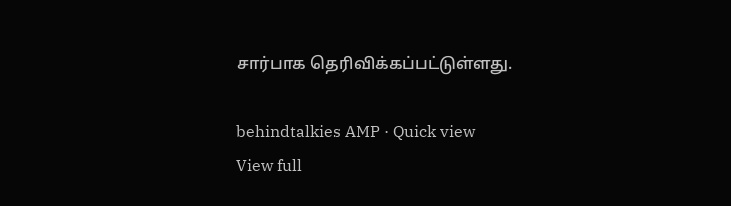சார்பாக தெரிவிக்கப்பட்டுள்ளது.

behindtalkies AMP · Quick view
View full